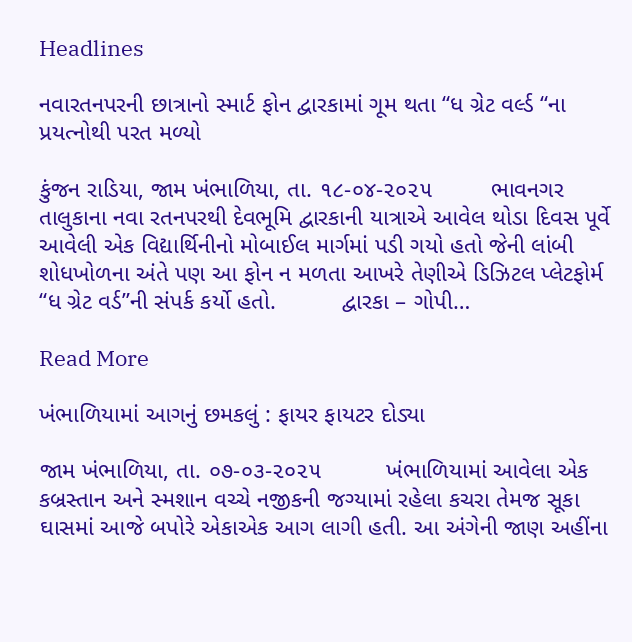Headlines

નવારતનપરની છાત્રાનો સ્માર્ટ ફોન દ્વારકામાં ગૂમ થતા “ધ ગ્રેટ વર્લ્ડ “ના પ્રયત્નોથી પરત મળ્યો

કુંજન રાડિયા, જામ ખંભાળિયા, તા. ૧૮-૦૪-૨૦૨૫         ભાવનગર તાલુકાના નવા રતનપરથી દેવભૂમિ દ્વારકાની યાત્રાએ આવેલ થોડા દિવસ પૂર્વે આવેલી એક વિદ્યાર્થિનીનો મોબાઈલ માર્ગમાં પડી ગયો હતો જેની લાંબી શોધખોળના અંતે પણ આ ફોન ન મળતા આખરે તેણીએ ડિઝિટલ પ્લેટફોર્મ “ધ ગ્રેટ વર્ડ”ની સંપર્ક કર્યો હતો.          દ્વારકા – ગોપી…

Read More

ખંભાળિયામાં આગનું છમકલું : ફાયર ફાયટર દોડ્યા

જામ ખંભાળિયા, તા. ૦૭-૦૩-૨૦૨૫          ખંભાળિયામાં આવેલા એક કબ્રસ્તાન અને સ્મશાન વચ્ચે નજીકની જગ્યામાં રહેલા કચરા તેમજ સૂકા ઘાસમાં આજે બપોરે એકાએક આગ લાગી હતી. આ અંગેની જાણ અહીંના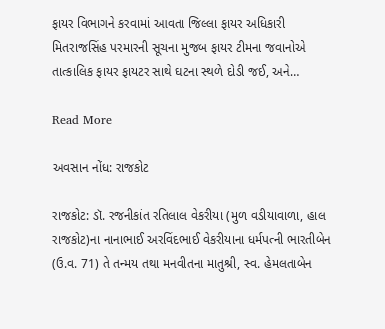ફાયર વિભાગને કરવામાં આવતા જિલ્લા ફાયર અધિકારી મિતરાજસિંહ પરમારની સૂચના મુજબ ફાયર ટીમના જવાનોએ તાત્કાલિક ફાયર ફાયટર સાથે ઘટના સ્થળે દોડી જઈ, અને…

Read More

અવસાન નોંધ: રાજકોટ

રાજકોટ: ડૉ. રજનીકાંત રતિલાલ વેકરીયા (મુળ વડીયાવાળા, હાલ રાજકોટ)ના નાનાભાઈ અરવિંદભાઈ વેકરીયાના ધર્મપત્ની ભારતીબેન (ઉ.વ. 71) તે તન્મય તથા મનવીતના માતુશ્રી, સ્વ. હેમલતાબેન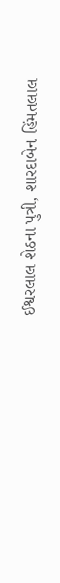ઈશ્વરલાલ શેઠના પુત્રી, શારદાબેન હિંમતલાલ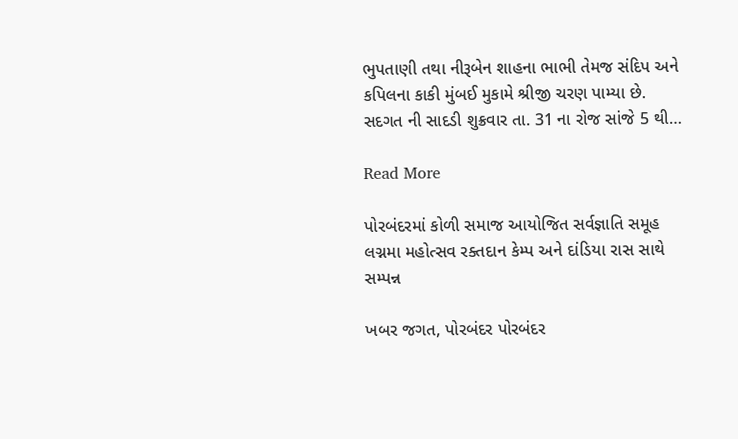ભુપતાણી તથા નીરૂબેન શાહના ભાભી તેમજ સંદિપ અને કપિલના કાકી મુંબઈ મુકામે શ્રીજી ચરણ પામ્યા છે. સદગત ની સાદડી શુક્રવાર તા. 31 ના રોજ સાંજે 5 થી…

Read More

પોરબંદરમાં કોળી સમાજ આયોજિત સર્વજ્ઞાતિ સમૂહ લગ્નમા મહોત્સવ રક્તદાન કેમ્પ અને દાંડિયા રાસ સાથે સમ્પન્ન

ખબર જગત, પોરબંદર પોરબંદર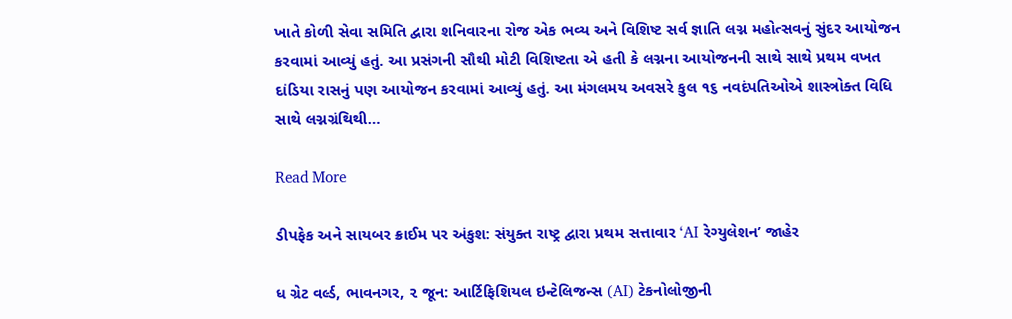ખાતે કોળી સેવા સમિતિ દ્વારા શનિવારના રોજ એક ભવ્ય અને વિશિષ્ટ સર્વ જ્ઞાતિ લગ્ન મહોત્સવનું સુંદર આયોજન કરવામાં આવ્યું હતું. આ પ્રસંગની સૌથી મોટી વિશિષ્ટતા એ હતી કે લગ્નના આયોજનની સાથે સાથે પ્રથમ વખત દાંડિયા રાસનું પણ આયોજન કરવામાં આવ્યું હતું. આ મંગલમય અવસરે કુલ ૧૬ નવદંપતિઓએ શાસ્ત્રોક્ત વિધિ સાથે લગ્નગ્રંથિથી…

Read More

ડીપફેક અને સાયબર ક્રાઈમ પર અંકુશ: સંયુક્ત રાષ્ટ્ર દ્વારા પ્રથમ સત્તાવાર ‘AI રેગ્યુલેશન’ જાહેર

ધ ગ્રેટ વર્લ્ડ, ભાવનગર, ૨ જૂન: આર્ટિફિશિયલ ઇન્ટેલિજન્સ (AI) ટેકનોલોજીની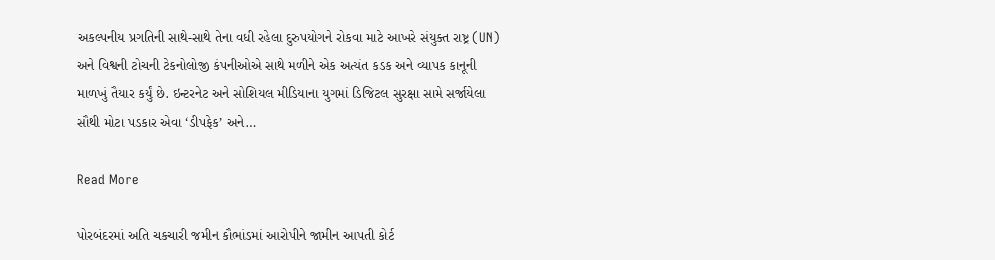અકલ્પનીય પ્રગતિની સાથે-સાથે તેના વધી રહેલા દુરુપયોગને રોકવા માટે આખરે સંયુક્ત રાષ્ટ્ર (UN) અને વિશ્વની ટોચની ટેકનોલોજી કંપનીઓએ સાથે મળીને એક અત્યંત કડક અને વ્યાપક કાનૂની માળખું તૈયાર કર્યું છે. ઇન્ટરનેટ અને સોશિયલ મીડિયાના યુગમાં ડિજિટલ સુરક્ષા સામે સર્જાયેલા સૌથી મોટા પડકાર એવા ‘ડીપફેક’ અને…

Read More

પોરબંદરમાં અતિ ચકચારી જમીન કૌભાંડમાં આરોપીને જામીન આપતી કોર્ટ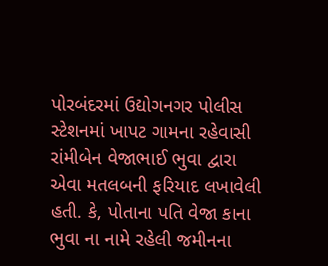પોરબંદરમાં ઉદ્યોગનગર પોલીસ સ્ટેશનમાં ખાપટ ગામના રહેવાસી રાંમીબેન વેજાભાઈ ભુવા દ્વારા એવા મતલબની ફરિયાદ લખાવેલી હતી. કે, પોતાના પતિ વેજા કાના ભુવા ના નામે રહેલી જમીનના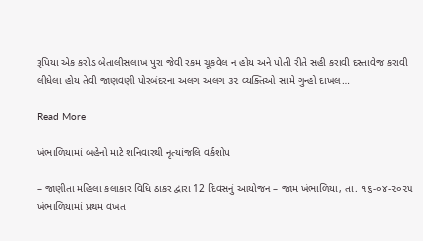રૂપિયા એક કરોડ બેતાલીસલાખ પુરા જેવી રકમ ચૂકવેલ ન હોય અને પોતી રીતે સહી કરાવી દસ્તાવેજ કરાવી લીધેલા હોય તેવી જાણવણી પોરબંદરના અલગ અલગ ૩૨ વ્યક્તિઓ સામે ગુન્હો દાખલ…

Read More

ખંભાળિયામાં બહેનો માટે શનિવારથી નૃત્યાંજલિ વર્કશોપ

– જાણીતા મહિલા કલાકાર વિધિ ઠાકર દ્વારા 12 દિવસનું આયોજન – જામ ખંભાળિયા, તા. ૧૬-૦૪-૨૦૨૫       ખંભાળિયામાં પ્રથમ વખત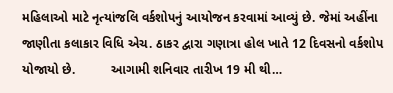મહિલાઓ માટે નૃત્યાંજલિ વર્કશોપનું આયોજન કરવામાં આવ્યું છે. જેમાં અહીંના જાણીતા કલાકાર વિધિ એચ. ઠાકર દ્વારા ગણાત્રા હોલ ખાતે 12 દિવસનો વર્કશોપ યોજાયો છે.          આગામી શનિવાર તારીખ 19 મી થી…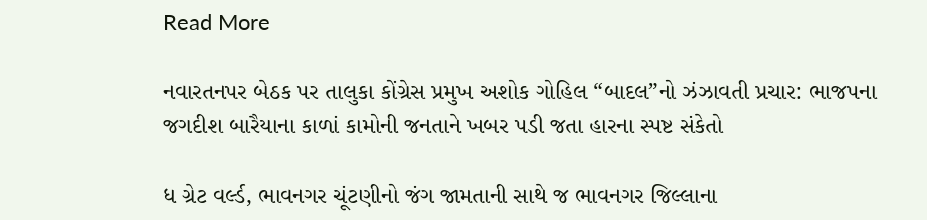Read More

નવારતનપર બેઠક પર તાલુકા કોંગ્રેસ પ્રમુખ અશોક ગોહિલ “બાદલ”નો ઝંઝાવતી પ્રચાર: ભાજપના જગદીશ બારૈયાના કાળાં કામોની જનતાને ખબર પડી જતા હારના સ્પષ્ટ સંકેતો

ધ ગ્રેટ વર્લ્ડ, ભાવનગર ચૂંટણીનો જંગ જામતાની સાથે જ ભાવનગર જિલ્લાના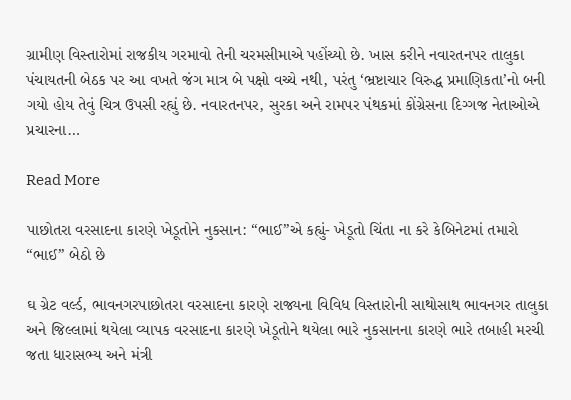ગ્રામીણ વિસ્તારોમાં રાજકીય ગરમાવો તેની ચરમસીમાએ પહોંચ્યો છે. ખાસ કરીને નવારતનપર તાલુકા પંચાયતની બેઠક પર આ વખતે જંગ માત્ર બે પક્ષો વચ્ચે નથી, પરંતુ ‘ભ્રષ્ટાચાર વિરુદ્ધ પ્રમાણિકતા’નો બની ગયો હોય તેવું ચિત્ર ઉપસી રહ્યું છે. નવારતનપર, સુરકા અને રામપર પંથકમાં કોંગ્રેસના દિગ્ગજ નેતાઓએ પ્રચારના…

Read More

પાછોતરા વરસાદના કારણે ખેડૂતોને નુકસાન: “ભાઈ”એ કહ્યું- ખેડૂતો ચિંતા ના કરે કેબિનેટમાં તમારો “ભાઈ” બેઠો છે

ઘ ગ્રેટ વર્લ્ડ, ભાવનગરપાછોતરા વરસાદના કારણે રાજ્યના વિવિધ વિસ્તારોની સાથોસાથ ભાવનગર તાલુકા અને જિલ્લામાં થયેલા વ્યાપક વરસાદના કારણે ખેડૂતોને થયેલા ભારે નુકસાનના કારણે ભારે તબાહી મરચી જતા ધારાસભ્ય અને મંત્રી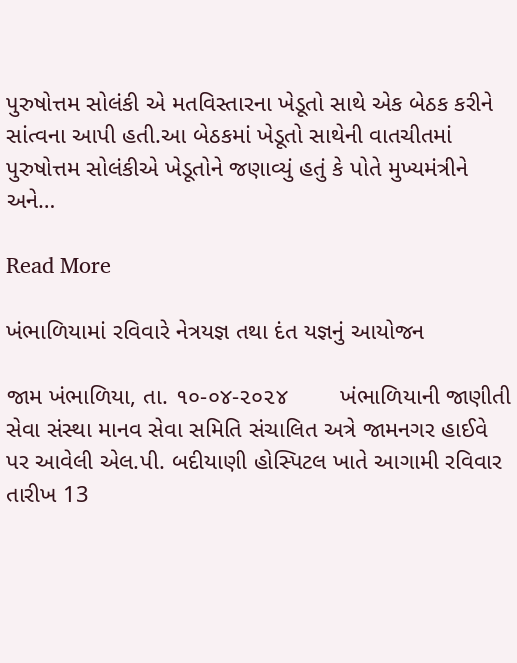પુરુષોત્તમ સોલંકી એ મતવિસ્તારના ખેડૂતો સાથે એક બેઠક કરીને સાંત્વના આપી હતી.આ બેઠકમાં ખેડૂતો સાથેની વાતચીતમાં પુરુષોત્તમ સોલંકીએ ખેડૂતોને જણાવ્યું હતું કે પોતે મુખ્યમંત્રીને અને…

Read More

ખંભાળિયામાં રવિવારે નેત્રયજ્ઞ તથા દંત યજ્ઞનું આયોજન

જામ ખંભાળિયા, તા. ૧૦-૦૪-૨૦૨૪        ખંભાળિયાની જાણીતી સેવા સંસ્થા માનવ સેવા સમિતિ સંચાલિત અત્રે જામનગર હાઈવે પર આવેલી એલ.પી. બદીયાણી હોસ્પિટલ ખાતે આગામી રવિવાર તારીખ 13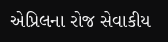એપ્રિલના રોજ સેવાકીય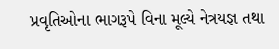પ્રવૃતિઓના ભાગરૂપે વિના મૂલ્યે નેત્રયજ્ઞ તથા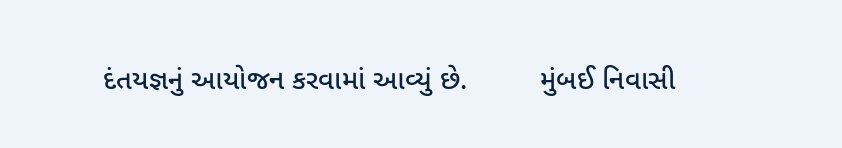દંતયજ્ઞનું આયોજન કરવામાં આવ્યું છે.         મુંબઈ નિવાસી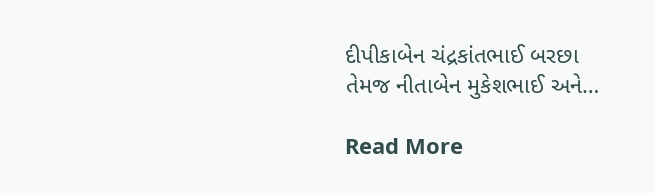દીપીકાબેન ચંદ્રકાંતભાઈ બરછા તેમજ નીતાબેન મુકેશભાઈ અને…

Read More